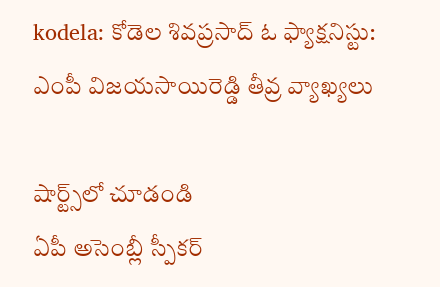kodela: కోడెల శివప్రసాద్ ఓ ఫ్యాక్షనిస్టు: ఎంపీ విజయసాయిరెడ్డి తీవ్ర వ్యాఖ్యలు

షార్ట్స్‌లో చూడండి
ఏపీ అసెంబ్లీ స్పీకర్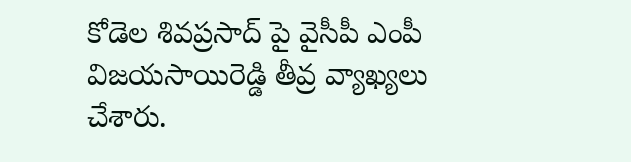కోడెల శివప్రసాద్ పై వైసీపీ ఎంపీ విజయసాయిరెడ్డి తీవ్ర వ్యాఖ్యలు చేశారు.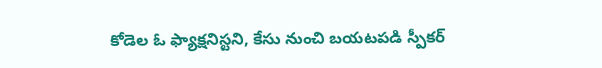కోడెల ఓ ఫ్యాక్షనిస్టని, కేసు నుంచి బయటపడి స్పీకర్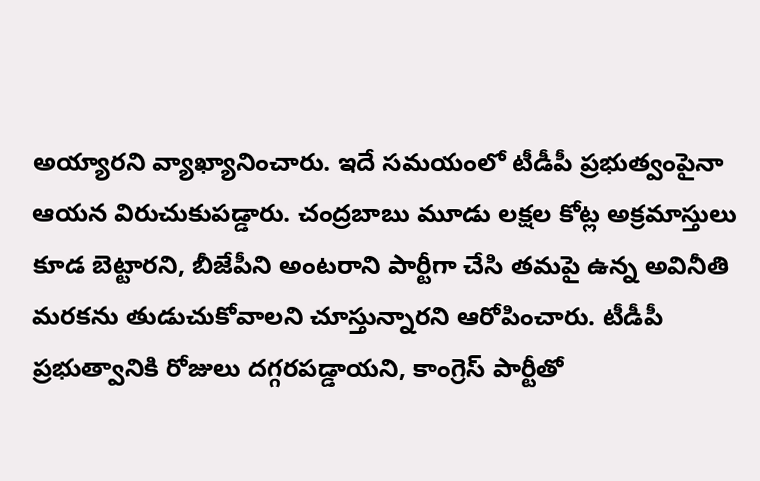అయ్యారని వ్యాఖ్యానించారు. ఇదే సమయంలో టీడీపీ ప్రభుత్వంపైనా ఆయన విరుచుకుపడ్డారు. చంద్రబాబు మూడు లక్షల కోట్ల అక్రమాస్తులు కూడ బెట్టారని, బీజేపీని అంటరాని పార్టీగా చేసి తమపై ఉన్న అవినీతి మరకను తుడుచుకోవాలని చూస్తున్నారని ఆరోపించారు. టీడీపీ ప్రభుత్వానికి రోజులు దగ్గరపడ్డాయని, కాంగ్రెస్ పార్టీతో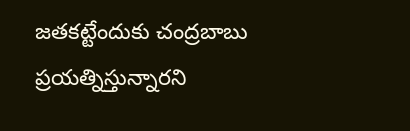జతకట్టేందుకు చంద్రబాబు ప్రయత్నిస్తున్నారని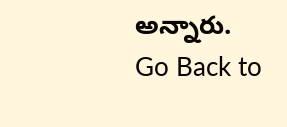అన్నారు.
Go Back to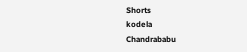Shorts
kodela
Chandrababu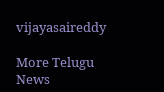vijayasaireddy

More Telugu News